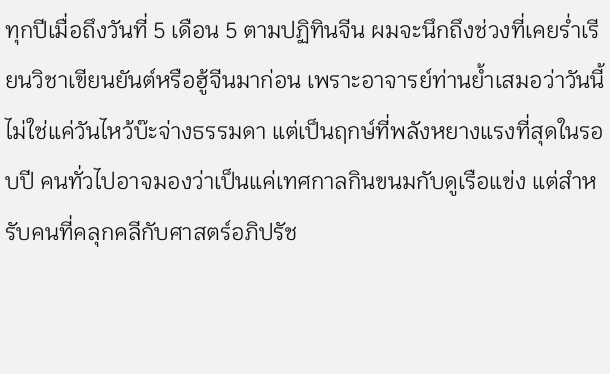ทุกปีเมื่อถึงวันที่ 5 เดือน 5 ตามปฏิทินจีน ผมจะนึกถึงช่วงที่เคยร่ำเรียนวิชาเขียนยันต์หรือฮู้จีนมาก่อน เพราะอาจารย์ท่านย้ำเสมอว่าวันนี้ไม่ใช่แค่วันไหว้บ๊ะจ่างธรรมดา แต่เป็นฤกษ์ที่พลังหยางแรงที่สุดในรอบปี คนทั่วไปอาจมองว่าเป็นแค่เทศกาลกินขนมกับดูเรือแข่ง แต่สำหรับคนที่คลุกคลีกับศาสตร์อภิปรัช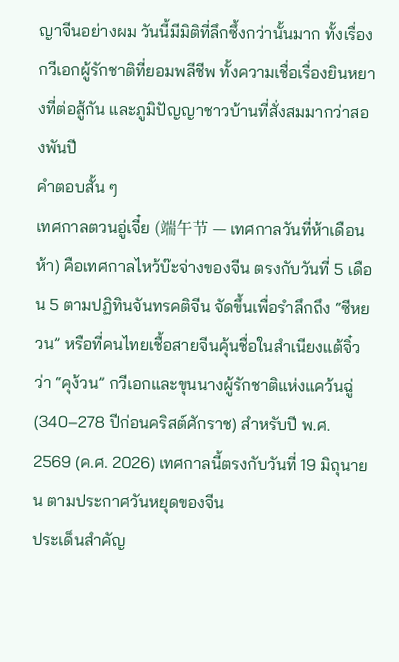ญาจีนอย่างผม วันนี้มีมิติที่ลึกซึ้งกว่านั้นมาก ทั้งเรื่องกวีเอกผู้รักชาติที่ยอมพลีชีพ ทั้งความเชื่อเรื่องยินหยางที่ต่อสู้กัน และภูมิปัญญาชาวบ้านที่สั่งสมมากว่าสองพันปี
คำตอบสั้น ๆ
เทศกาลตวนอู่เจี๋ย (端午节 — เทศกาลวันที่ห้าเดือนห้า) คือเทศกาลไหว้บ๊ะจ่างของจีน ตรงกับวันที่ 5 เดือน 5 ตามปฏิทินจันทรคติจีน จัดขึ้นเพื่อรำลึกถึง “ซีหยวน” หรือที่คนไทยเชื้อสายจีนคุ้นชื่อในสำเนียงแต้จิ๋วว่า “คุง้วน” กวีเอกและขุนนางผู้รักชาติแห่งแคว้นฉู่ (340–278 ปีก่อนคริสต์ศักราช) สำหรับปี พ.ศ. 2569 (ค.ศ. 2026) เทศกาลนี้ตรงกับวันที่ 19 มิถุนายน ตามประกาศวันหยุดของจีน
ประเด็นสำคัญ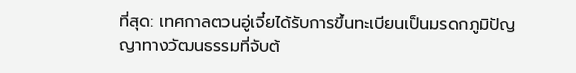ที่สุด: เทศกาลตวนอู่เจี๋ยได้รับการขึ้นทะเบียนเป็นมรดกภูมิปัญญาทางวัฒนธรรมที่จับต้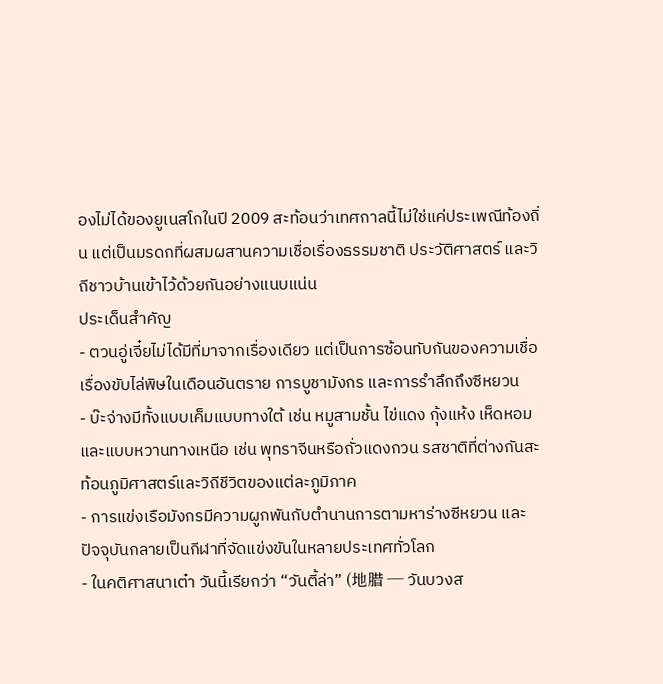องไม่ได้ของยูเนสโกในปี 2009 สะท้อนว่าเทศกาลนี้ไม่ใช่แค่ประเพณีท้องถิ่น แต่เป็นมรดกที่ผสมผสานความเชื่อเรื่องธรรมชาติ ประวัติศาสตร์ และวิถีชาวบ้านเข้าไว้ด้วยกันอย่างแนบแน่น
ประเด็นสำคัญ
- ตวนอู่เจี๋ยไม่ได้มีที่มาจากเรื่องเดียว แต่เป็นการซ้อนทับกันของความเชื่อเรื่องขับไล่พิษในเดือนอันตราย การบูชามังกร และการรำลึกถึงซีหยวน
- บ๊ะจ่างมีทั้งแบบเค็มแบบทางใต้ เช่น หมูสามชั้น ไข่แดง กุ้งแห้ง เห็ดหอม และแบบหวานทางเหนือ เช่น พุทราจีนหรือถั่วแดงกวน รสชาติที่ต่างกันสะท้อนภูมิศาสตร์และวิถีชีวิตของแต่ละภูมิภาค
- การแข่งเรือมังกรมีความผูกพันกับตำนานการตามหาร่างซีหยวน และปัจจุบันกลายเป็นกีฬาที่จัดแข่งขันในหลายประเทศทั่วโลก
- ในคติศาสนาเต๋า วันนี้เรียกว่า “วันตี้ล่า” (地腊 — วันบวงส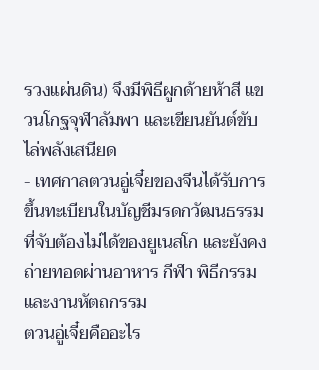รวงแผ่นดิน) จึงมีพิธีผูกด้ายห้าสี แขวนโกฐจุฬาลัมพา และเขียนยันต์ขับไล่พลังเสนียด
- เทศกาลตวนอู่เจี๋ยของจีนได้รับการขึ้นทะเบียนในบัญชีมรดกวัฒนธรรมที่จับต้องไม่ได้ของยูเนสโก และยังคงถ่ายทอดผ่านอาหาร กีฬา พิธีกรรม และงานหัตถกรรม
ตวนอู่เจี๋ยคืออะไร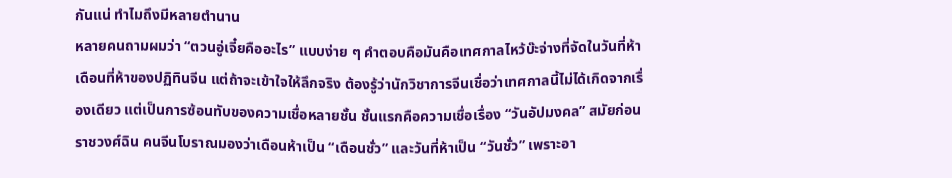กันแน่ ทำไมถึงมีหลายตำนาน
หลายคนถามผมว่า “ตวนอู่เจี๋ยคืออะไร” แบบง่าย ๆ คำตอบคือมันคือเทศกาลไหว้บ๊ะจ่างที่จัดในวันที่ห้า เดือนที่ห้าของปฏิทินจีน แต่ถ้าจะเข้าใจให้ลึกจริง ต้องรู้ว่านักวิชาการจีนเชื่อว่าเทศกาลนี้ไม่ได้เกิดจากเรื่องเดียว แต่เป็นการซ้อนทับของความเชื่อหลายชั้น ชั้นแรกคือความเชื่อเรื่อง “วันอัปมงคล” สมัยก่อนราชวงศ์ฉิน คนจีนโบราณมองว่าเดือนห้าเป็น “เดือนชั่ว” และวันที่ห้าเป็น “วันชั่ว” เพราะอา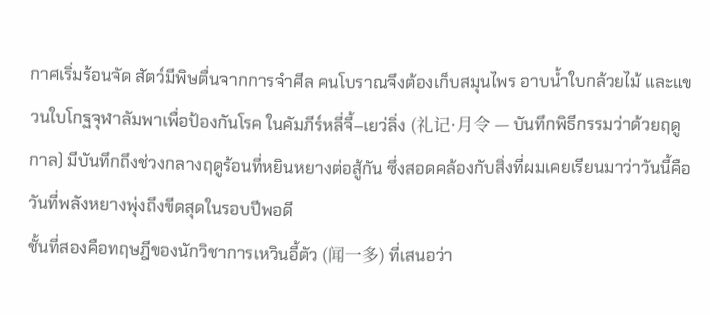กาศเริ่มร้อนจัด สัตว์มีพิษตื่นจากการจำศีล คนโบราณจึงต้องเก็บสมุนไพร อาบน้ำใบกล้วยไม้ และแขวนใบโกฐจุฬาลัมพาเพื่อป้องกันโรค ในคัมภีร์หลี่จี้–เยว่ลิ่ง (礼记·月令 — บันทึกพิธีกรรมว่าด้วยฤดูกาล) มีบันทึกถึงช่วงกลางฤดูร้อนที่หยินหยางต่อสู้กัน ซึ่งสอดคล้องกับสิ่งที่ผมเคยเรียนมาว่าวันนี้คือวันที่พลังหยางพุ่งถึงขีดสุดในรอบปีพอดี
ชั้นที่สองคือทฤษฎีของนักวิชาการเหวินอี้ตัว (闻一多) ที่เสนอว่า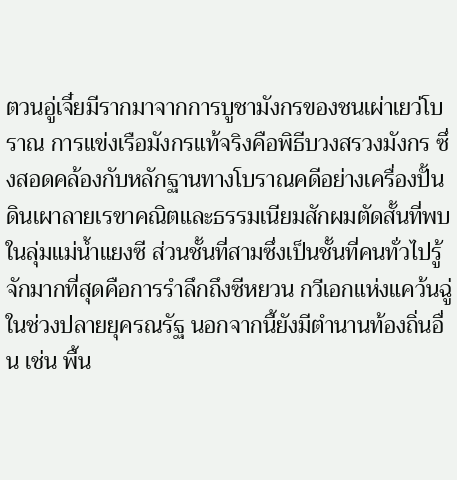ตวนอู่เจี๋ยมีรากมาจากการบูชามังกรของชนเผ่าเยว่โบราณ การแข่งเรือมังกรแท้จริงคือพิธีบวงสรวงมังกร ซึ่งสอดคล้องกับหลักฐานทางโบราณคดีอย่างเครื่องปั้นดินเผาลายเรขาคณิตและธรรมเนียมสักผมตัดสั้นที่พบในลุ่มแม่น้ำแยงซี ส่วนชั้นที่สามซึ่งเป็นชั้นที่คนทั่วไปรู้จักมากที่สุดคือการรำลึกถึงซีหยวน กวีเอกแห่งแคว้นฉู่ในช่วงปลายยุครณรัฐ นอกจากนี้ยังมีตำนานท้องถิ่นอื่น เช่น พื้น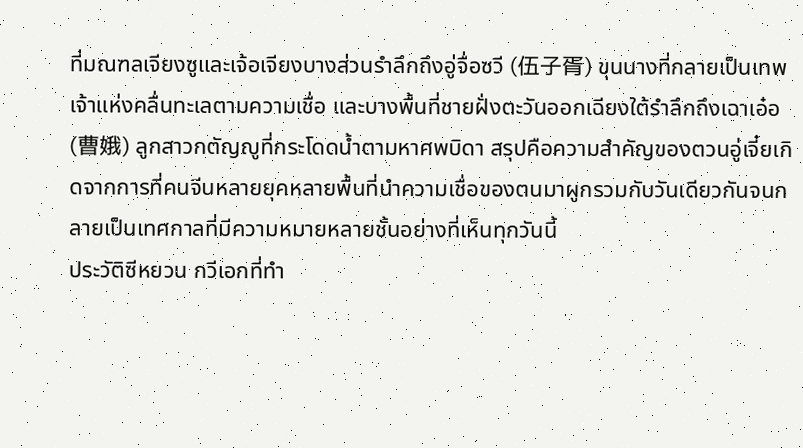ที่มณฑลเจียงซูและเจ้อเจียงบางส่วนรำลึกถึงอู่จื่อซวี (伍子胥) ขุนนางที่กลายเป็นเทพเจ้าแห่งคลื่นทะเลตามความเชื่อ และบางพื้นที่ชายฝั่งตะวันออกเฉียงใต้รำลึกถึงเฉาเอ๋อ (曹娥) ลูกสาวกตัญญูที่กระโดดน้ำตามหาศพบิดา สรุปคือความสำคัญของตวนอู่เจี๋ยเกิดจากการที่คนจีนหลายยุคหลายพื้นที่นำความเชื่อของตนมาผูกรวมกับวันเดียวกันจนกลายเป็นเทศกาลที่มีความหมายหลายชั้นอย่างที่เห็นทุกวันนี้
ประวัติซีหยวน กวีเอกที่ทำ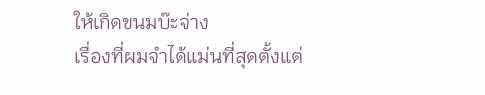ให้เกิดขนมบ๊ะจ่าง
เรื่องที่ผมจำได้แม่นที่สุดตั้งแต่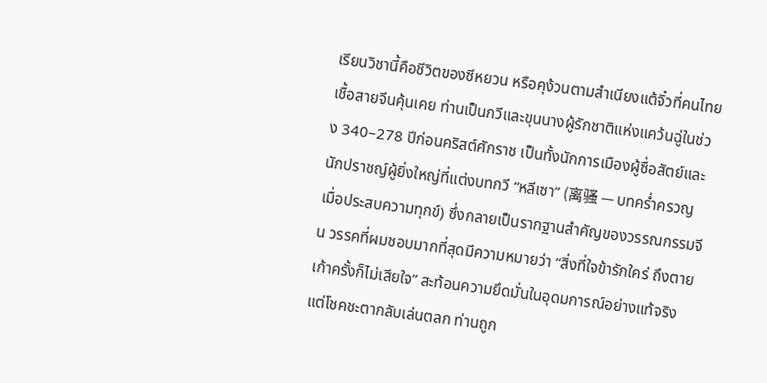เรียนวิชานี้คือชีวิตของซีหยวน หรือคุง้วนตามสำเนียงแต้จิ๋วที่คนไทยเชื้อสายจีนคุ้นเคย ท่านเป็นกวีและขุนนางผู้รักชาติแห่งแคว้นฉู่ในช่วง 340–278 ปีก่อนคริสต์ศักราช เป็นทั้งนักการเมืองผู้ซื่อสัตย์และนักปราชญ์ผู้ยิ่งใหญ่ที่แต่งบทกวี “หลีเซา” (离骚 — บทคร่ำครวญเมื่อประสบความทุกข์) ซึ่งกลายเป็นรากฐานสำคัญของวรรณกรรมจีน วรรคที่ผมชอบมากที่สุดมีความหมายว่า “สิ่งที่ใจข้ารักใคร่ ถึงตายเก้าครั้งก็ไม่เสียใจ” สะท้อนความยึดมั่นในอุดมการณ์อย่างแท้จริง แต่โชคชะตากลับเล่นตลก ท่านถูก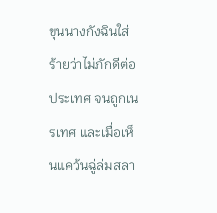ขุนนางกังฉินใส่ร้ายว่าไม่ภักดีต่อประเทศ จนถูกเนรเทศ และเมื่อเห็นแคว้นฉู่ล่มสลา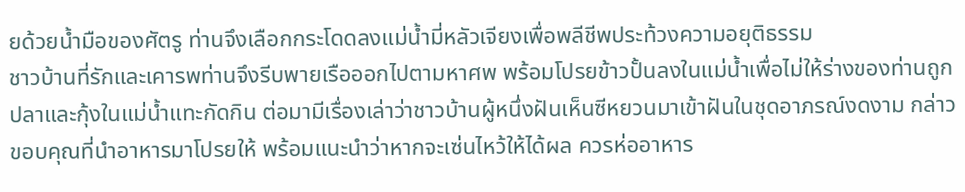ยด้วยน้ำมือของศัตรู ท่านจึงเลือกกระโดดลงแม่น้ำมี่หลัวเจียงเพื่อพลีชีพประท้วงความอยุติธรรม
ชาวบ้านที่รักและเคารพท่านจึงรีบพายเรือออกไปตามหาศพ พร้อมโปรยข้าวปั้นลงในแม่น้ำเพื่อไม่ให้ร่างของท่านถูกปลาและกุ้งในแม่น้ำแทะกัดกิน ต่อมามีเรื่องเล่าว่าชาวบ้านผู้หนึ่งฝันเห็นซีหยวนมาเข้าฝันในชุดอาภรณ์งดงาม กล่าวขอบคุณที่นำอาหารมาโปรยให้ พร้อมแนะนำว่าหากจะเซ่นไหว้ให้ได้ผล ควรห่ออาหาร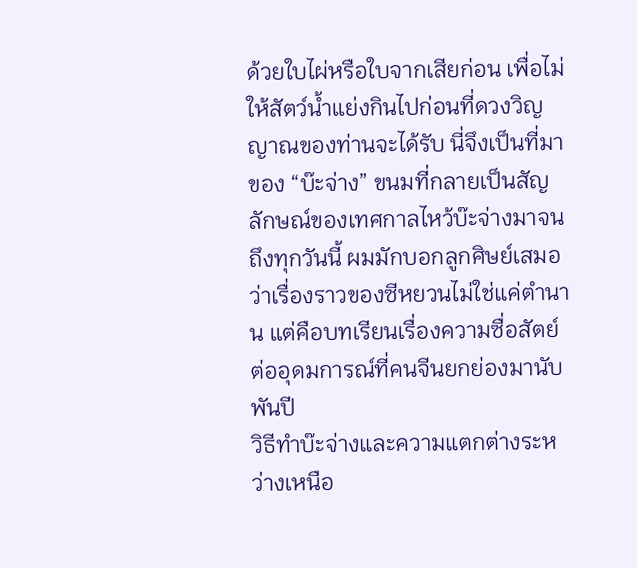ด้วยใบไผ่หรือใบจากเสียก่อน เพื่อไม่ให้สัตว์น้ำแย่งกินไปก่อนที่ดวงวิญญาณของท่านจะได้รับ นี่จึงเป็นที่มาของ “บ๊ะจ่าง” ขนมที่กลายเป็นสัญลักษณ์ของเทศกาลไหว้บ๊ะจ่างมาจนถึงทุกวันนี้ ผมมักบอกลูกศิษย์เสมอว่าเรื่องราวของซีหยวนไม่ใช่แค่ตำนาน แต่คือบทเรียนเรื่องความซื่อสัตย์ต่ออุดมการณ์ที่คนจีนยกย่องมานับพันปี
วิธีทำบ๊ะจ่างและความแตกต่างระหว่างเหนือ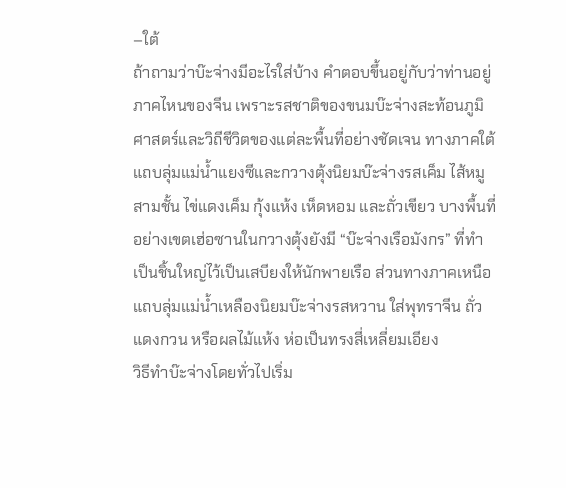–ใต้
ถ้าถามว่าบ๊ะจ่างมีอะไรใส่บ้าง คำตอบขึ้นอยู่กับว่าท่านอยู่ภาคไหนของจีน เพราะรสชาติของขนมบ๊ะจ่างสะท้อนภูมิศาสตร์และวิถีชีวิตของแต่ละพื้นที่อย่างชัดเจน ทางภาคใต้แถบลุ่มแม่น้ำแยงซีและกวางตุ้งนิยมบ๊ะจ่างรสเค็ม ไส้หมูสามชั้น ไข่แดงเค็ม กุ้งแห้ง เห็ดหอม และถั่วเขียว บางพื้นที่อย่างเขตเฮ่อซานในกวางตุ้งยังมี “บ๊ะจ่างเรือมังกร” ที่ทำเป็นชิ้นใหญ่ไว้เป็นเสบียงให้นักพายเรือ ส่วนทางภาคเหนือแถบลุ่มแม่น้ำเหลืองนิยมบ๊ะจ่างรสหวาน ใส่พุทราจีน ถั่วแดงกวน หรือผลไม้แห้ง ห่อเป็นทรงสี่เหลี่ยมเอียง
วิธีทำบ๊ะจ่างโดยทั่วไปเริ่ม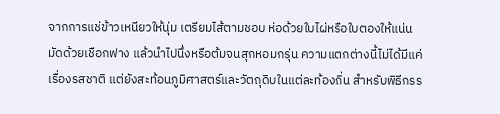จากการแช่ข้าวเหนียวให้นุ่ม เตรียมไส้ตามชอบ ห่อด้วยใบไผ่หรือใบตองให้แน่น มัดด้วยเชือกฟาง แล้วนำไปนึ่งหรือต้มจนสุกหอมกรุ่น ความแตกต่างนี้ไม่ได้มีแค่เรื่องรสชาติ แต่ยังสะท้อนภูมิศาสตร์และวัตถุดิบในแต่ละท้องถิ่น สำหรับพิธีกรร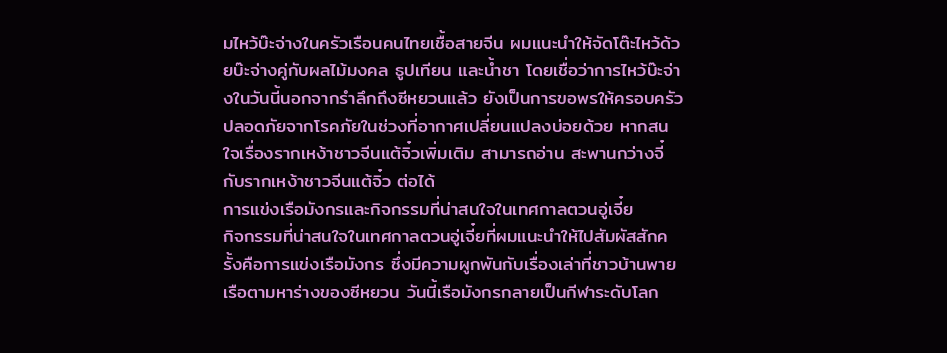มไหว้บ๊ะจ่างในครัวเรือนคนไทยเชื้อสายจีน ผมแนะนำให้จัดโต๊ะไหว้ด้วยบ๊ะจ่างคู่กับผลไม้มงคล ธูปเทียน และน้ำชา โดยเชื่อว่าการไหว้บ๊ะจ่างในวันนี้นอกจากรำลึกถึงซีหยวนแล้ว ยังเป็นการขอพรให้ครอบครัวปลอดภัยจากโรคภัยในช่วงที่อากาศเปลี่ยนแปลงบ่อยด้วย หากสนใจเรื่องรากเหง้าชาวจีนแต้จิ๋วเพิ่มเติม สามารถอ่าน สะพานกว่างจี๋กับรากเหง้าชาวจีนแต้จิ๋ว ต่อได้
การแข่งเรือมังกรและกิจกรรมที่น่าสนใจในเทศกาลตวนอู่เจี๋ย
กิจกรรมที่น่าสนใจในเทศกาลตวนอู่เจี๋ยที่ผมแนะนำให้ไปสัมผัสสักครั้งคือการแข่งเรือมังกร ซึ่งมีความผูกพันกับเรื่องเล่าที่ชาวบ้านพายเรือตามหาร่างของซีหยวน วันนี้เรือมังกรกลายเป็นกีฬาระดับโลก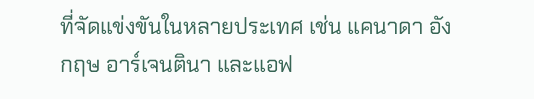ที่จัดแข่งขันในหลายประเทศ เช่น แคนาดา อังกฤษ อาร์เจนตินา และแอฟ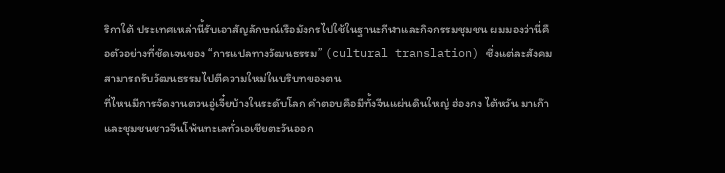ริกาใต้ ประเทศเหล่านี้รับเอาสัญลักษณ์เรือมังกรไปใช้ในฐานะกีฬาและกิจกรรมชุมชน ผมมองว่านี่คือตัวอย่างที่ชัดเจนของ “การแปลทางวัฒนธรรม” (cultural translation) ซึ่งแต่ละสังคมสามารถรับวัฒนธรรมไปตีความใหม่ในบริบทของตน
ที่ไหนมีการจัดงานตวนอู่เจี๋ยบ้างในระดับโลก คำตอบคือมีทั้งจีนแผ่นดินใหญ่ ฮ่องกง ไต้หวัน มาเก๊า และชุมชนชาวจีนโพ้นทะเลทั่วเอเชียตะวันออก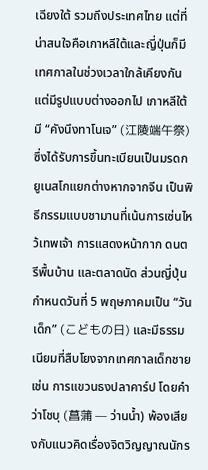เฉียงใต้ รวมถึงประเทศไทย แต่ที่น่าสนใจคือเกาหลีใต้และญี่ปุ่นก็มีเทศกาลในช่วงเวลาใกล้เคียงกันแต่มีรูปแบบต่างออกไป เกาหลีใต้มี “คังนึงทาโนเจ” (江陵端午祭) ซึ่งได้รับการขึ้นทะเบียนเป็นมรดกยูเนสโกแยกต่างหากจากจีน เป็นพิธีกรรมแบบชามานที่เน้นการเซ่นไหว้เทพเจ้า การแสดงหน้ากาก ดนตรีพื้นบ้าน และตลาดนัด ส่วนญี่ปุ่นกำหนดวันที่ 5 พฤษภาคมเป็น “วันเด็ก” (こどもの日) และมีธรรมเนียมที่สืบโยงจากเทศกาลเด็กชาย เช่น การแขวนธงปลาคาร์ป โดยคำว่าโชบุ (菖蒲 — ว่านน้ำ) พ้องเสียงกับแนวคิดเรื่องจิตวิญญาณนักร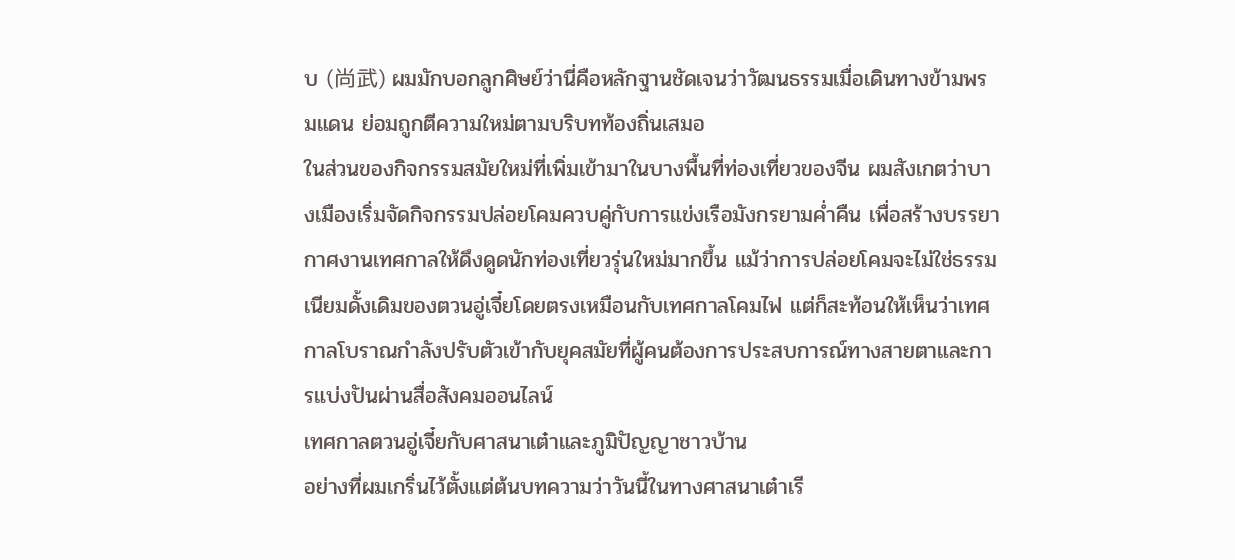บ (尚武) ผมมักบอกลูกศิษย์ว่านี่คือหลักฐานชัดเจนว่าวัฒนธรรมเมื่อเดินทางข้ามพรมแดน ย่อมถูกตีความใหม่ตามบริบทท้องถิ่นเสมอ
ในส่วนของกิจกรรมสมัยใหม่ที่เพิ่มเข้ามาในบางพื้นที่ท่องเที่ยวของจีน ผมสังเกตว่าบางเมืองเริ่มจัดกิจกรรมปล่อยโคมควบคู่กับการแข่งเรือมังกรยามค่ำคืน เพื่อสร้างบรรยากาศงานเทศกาลให้ดึงดูดนักท่องเที่ยวรุ่นใหม่มากขึ้น แม้ว่าการปล่อยโคมจะไม่ใช่ธรรมเนียมดั้งเดิมของตวนอู่เจี๋ยโดยตรงเหมือนกับเทศกาลโคมไฟ แต่ก็สะท้อนให้เห็นว่าเทศกาลโบราณกำลังปรับตัวเข้ากับยุคสมัยที่ผู้คนต้องการประสบการณ์ทางสายตาและการแบ่งปันผ่านสื่อสังคมออนไลน์
เทศกาลตวนอู่เจี๋ยกับศาสนาเต๋าและภูมิปัญญาชาวบ้าน
อย่างที่ผมเกริ่นไว้ตั้งแต่ต้นบทความว่าวันนี้ในทางศาสนาเต๋าเรี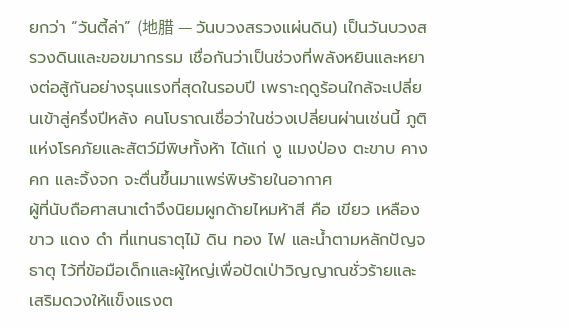ยกว่า “วันตี้ล่า” (地腊 — วันบวงสรวงแผ่นดิน) เป็นวันบวงสรวงดินและขอขมากรรม เชื่อกันว่าเป็นช่วงที่พลังหยินและหยางต่อสู้กันอย่างรุนแรงที่สุดในรอบปี เพราะฤดูร้อนใกล้จะเปลี่ยนเข้าสู่ครึ่งปีหลัง คนโบราณเชื่อว่าในช่วงเปลี่ยนผ่านเช่นนี้ ภูติแห่งโรคภัยและสัตว์มีพิษทั้งห้า ได้แก่ งู แมงป่อง ตะขาบ คางคก และจิ้งจก จะตื่นขึ้นมาแพร่พิษร้ายในอากาศ
ผู้ที่นับถือศาสนาเต๋าจึงนิยมผูกด้ายไหมห้าสี คือ เขียว เหลือง ขาว แดง ดำ ที่แทนธาตุไม้ ดิน ทอง ไฟ และน้ำตามหลักปัญจธาตุ ไว้ที่ข้อมือเด็กและผู้ใหญ่เพื่อปัดเป่าวิญญาณชั่วร้ายและเสริมดวงให้แข็งแรงต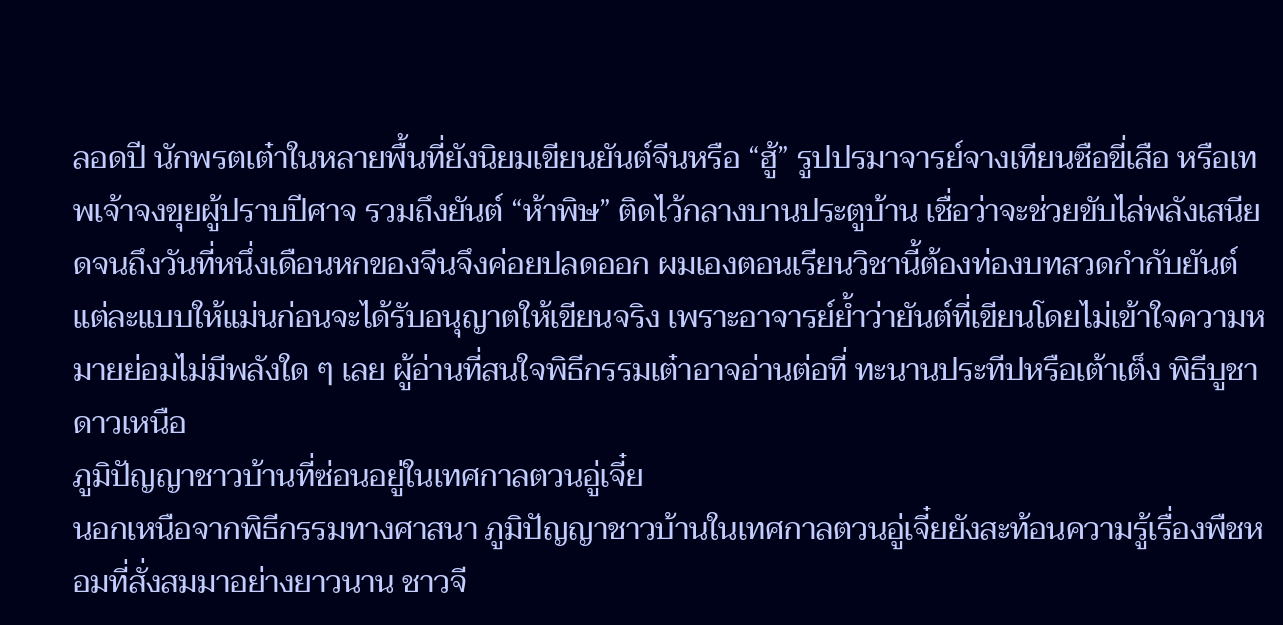ลอดปี นักพรตเต๋าในหลายพื้นที่ยังนิยมเขียนยันต์จีนหรือ “ฮู้” รูปปรมาจารย์จางเทียนซือขี่เสือ หรือเทพเจ้าจงขุยผู้ปราบปีศาจ รวมถึงยันต์ “ห้าพิษ” ติดไว้กลางบานประตูบ้าน เชื่อว่าจะช่วยขับไล่พลังเสนียดจนถึงวันที่หนึ่งเดือนหกของจีนจึงค่อยปลดออก ผมเองตอนเรียนวิชานี้ต้องท่องบทสวดกำกับยันต์แต่ละแบบให้แม่นก่อนจะได้รับอนุญาตให้เขียนจริง เพราะอาจารย์ย้ำว่ายันต์ที่เขียนโดยไม่เข้าใจความหมายย่อมไม่มีพลังใด ๆ เลย ผู้อ่านที่สนใจพิธีกรรมเต๋าอาจอ่านต่อที่ ทะนานประทีปหรือเต้าเต็ง พิธีบูชาดาวเหนือ
ภูมิปัญญาชาวบ้านที่ซ่อนอยู่ในเทศกาลตวนอู่เจี๋ย
นอกเหนือจากพิธีกรรมทางศาสนา ภูมิปัญญาชาวบ้านในเทศกาลตวนอู่เจี๋ยยังสะท้อนความรู้เรื่องพืชหอมที่สั่งสมมาอย่างยาวนาน ชาวจี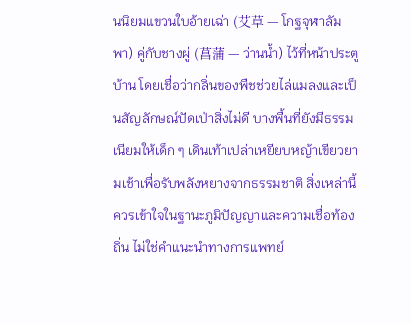นนิยมแขวนใบอ้ายเฉ่า (艾草 — โกฐจุฬาลัมพา) คู่กับชางผู่ (菖蒲 — ว่านน้ำ) ไว้ที่หน้าประตูบ้าน โดยเชื่อว่ากลิ่นของพืชช่วยไล่แมลงและเป็นสัญลักษณ์ปัดเป่าสิ่งไม่ดี บางพื้นที่ยังมีธรรมเนียมให้เด็ก ๆ เดินเท้าเปล่าเหยียบหญ้าเขียวยามเช้าเพื่อรับพลังหยางจากธรรมชาติ สิ่งเหล่านี้ควรเข้าใจในฐานะภูมิปัญญาและความเชื่อท้องถิ่น ไม่ใช่คำแนะนำทางการแพทย์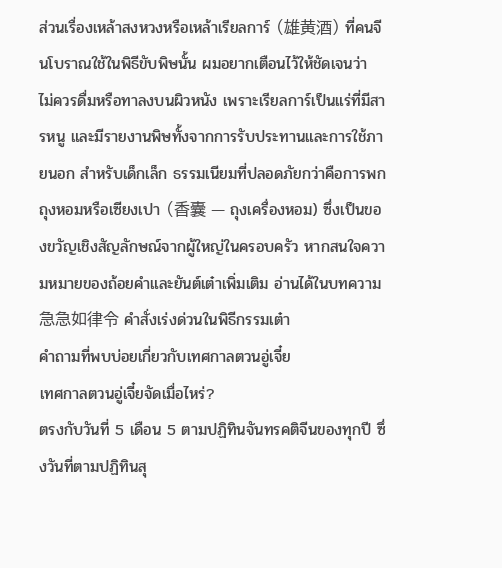ส่วนเรื่องเหล้าสงหวงหรือเหล้าเรียลการ์ (雄黄酒) ที่คนจีนโบราณใช้ในพิธีขับพิษนั้น ผมอยากเตือนไว้ให้ชัดเจนว่า ไม่ควรดื่มหรือทาลงบนผิวหนัง เพราะเรียลการ์เป็นแร่ที่มีสารหนู และมีรายงานพิษทั้งจากการรับประทานและการใช้ภายนอก สำหรับเด็กเล็ก ธรรมเนียมที่ปลอดภัยกว่าคือการพกถุงหอมหรือเซียงเปา (香囊 — ถุงเครื่องหอม) ซึ่งเป็นของขวัญเชิงสัญลักษณ์จากผู้ใหญ่ในครอบครัว หากสนใจความหมายของถ้อยคำและยันต์เต๋าเพิ่มเติม อ่านได้ในบทความ 急急如律令 คำสั่งเร่งด่วนในพิธีกรรมเต๋า
คำถามที่พบบ่อยเกี่ยวกับเทศกาลตวนอู่เจี๋ย
เทศกาลตวนอู่เจี๋ยจัดเมื่อไหร่?
ตรงกับวันที่ 5 เดือน 5 ตามปฏิทินจันทรคติจีนของทุกปี ซึ่งวันที่ตามปฏิทินสุ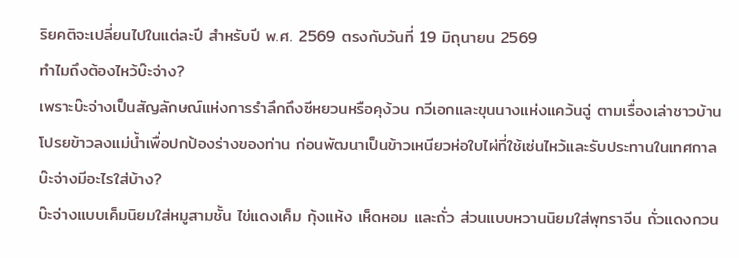ริยคติจะเปลี่ยนไปในแต่ละปี สำหรับปี พ.ศ. 2569 ตรงกับวันที่ 19 มิถุนายน 2569
ทำไมถึงต้องไหว้บ๊ะจ่าง?
เพราะบ๊ะจ่างเป็นสัญลักษณ์แห่งการรำลึกถึงซีหยวนหรือคุง้วน กวีเอกและขุนนางแห่งแคว้นฉู่ ตามเรื่องเล่าชาวบ้านโปรยข้าวลงแม่น้ำเพื่อปกป้องร่างของท่าน ก่อนพัฒนาเป็นข้าวเหนียวห่อใบไผ่ที่ใช้เซ่นไหว้และรับประทานในเทศกาล
บ๊ะจ่างมีอะไรใส่บ้าง?
บ๊ะจ่างแบบเค็มนิยมใส่หมูสามชั้น ไข่แดงเค็ม กุ้งแห้ง เห็ดหอม และถั่ว ส่วนแบบหวานนิยมใส่พุทราจีน ถั่วแดงกวน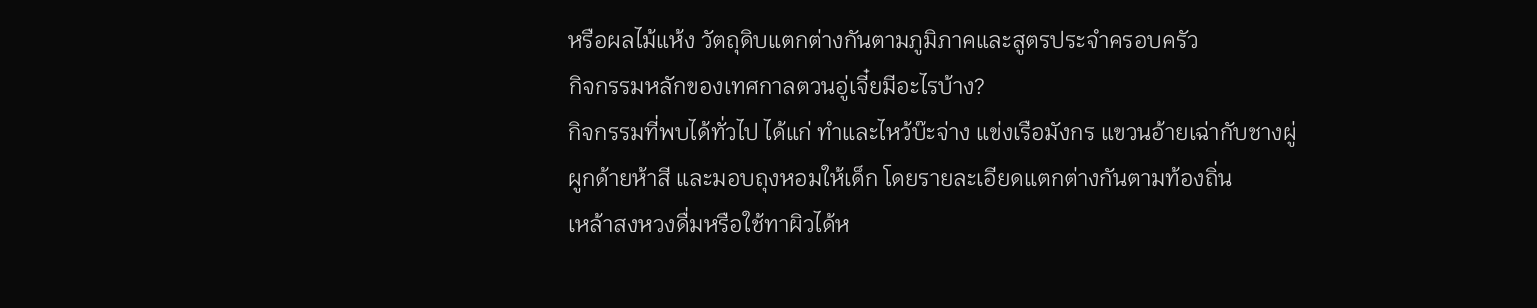หรือผลไม้แห้ง วัตถุดิบแตกต่างกันตามภูมิภาคและสูตรประจำครอบครัว
กิจกรรมหลักของเทศกาลตวนอู่เจี๋ยมีอะไรบ้าง?
กิจกรรมที่พบได้ทั่วไป ได้แก่ ทำและไหว้บ๊ะจ่าง แข่งเรือมังกร แขวนอ้ายเฉ่ากับชางผู่ ผูกด้ายห้าสี และมอบถุงหอมให้เด็ก โดยรายละเอียดแตกต่างกันตามท้องถิ่น
เหล้าสงหวงดื่มหรือใช้ทาผิวได้ห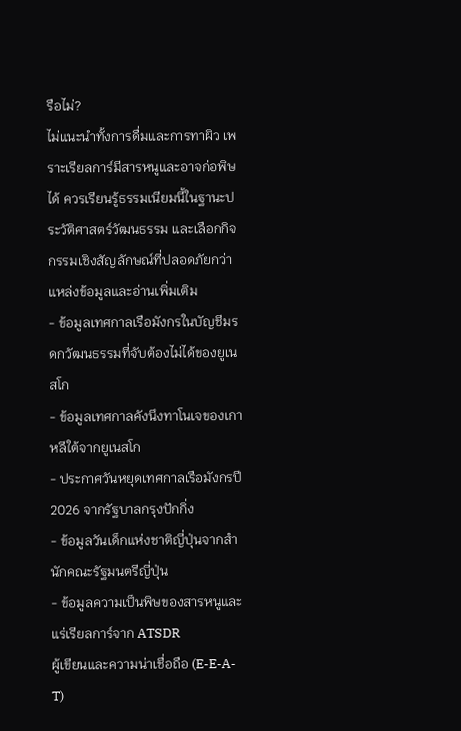รือไม่?
ไม่แนะนำทั้งการดื่มและการทาผิว เพราะเรียลการ์มีสารหนูและอาจก่อพิษได้ ควรเรียนรู้ธรรมเนียมนี้ในฐานะประวัติศาสตร์วัฒนธรรม และเลือกกิจกรรมเชิงสัญลักษณ์ที่ปลอดภัยกว่า
แหล่งข้อมูลและอ่านเพิ่มเติม
- ข้อมูลเทศกาลเรือมังกรในบัญชีมรดกวัฒนธรรมที่จับต้องไม่ได้ของยูเนสโก
- ข้อมูลเทศกาลคังนึงทาโนเจของเกาหลีใต้จากยูเนสโก
- ประกาศวันหยุดเทศกาลเรือมังกรปี 2026 จากรัฐบาลกรุงปักกิ่ง
- ข้อมูลวันเด็กแห่งชาติญี่ปุ่นจากสำนักคณะรัฐมนตรีญี่ปุ่น
- ข้อมูลความเป็นพิษของสารหนูและแร่เรียลการ์จาก ATSDR
ผู้เขียนและความน่าเชื่อถือ (E-E-A-T)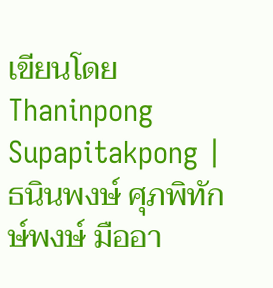เขียนโดย Thaninpong Supapitakpong | ธนินพงษ์ ศุภพิทักษ์พงษ์ มืออา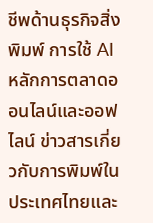ชีพด้านธุรกิจสิ่งพิมพ์ การใช้ AI หลักการตลาดออนไลน์และออฟไลน์ ข่าวสารเกี่ยวกับการพิมพ์ในประเทศไทยและ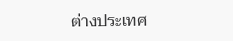ต่างประเทศ